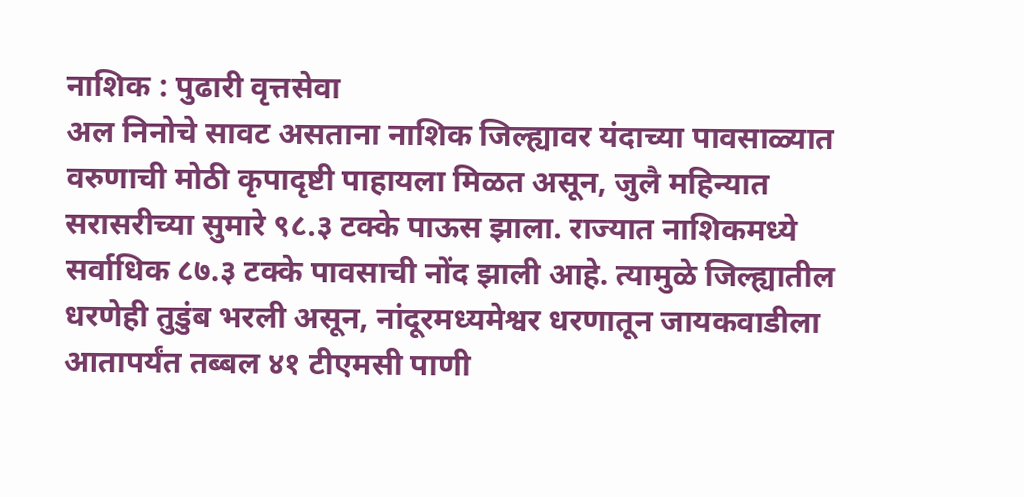नाशिक : पुढारी वृत्तसेवा
अल निनोचे सावट असताना नाशिक जिल्ह्यावर यंदाच्या पावसाळ्यात वरुणाची मोठी कृपादृष्टी पाहायला मिळत असून, जुलै महिन्यात सरासरीच्या सुमारे ९८.३ टक्के पाऊस झाला. राज्यात नाशिकमध्ये सर्वाधिक ८७.३ टक्के पावसाची नोंद झाली आहे. त्यामुळे जिल्ह्यातील धरणेही तुडुंब भरली असून, नांदूरमध्यमेश्वर धरणातून जायकवाडीला आतापर्यंत तब्बल ४१ टीएमसी पाणी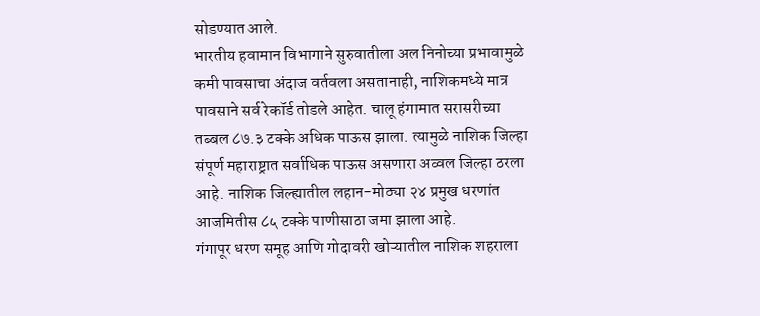सोडण्यात आले.
भारतीय हवामान विभागाने सुरुवातीला अल निनोच्या प्रभावामुळे कमी पावसाचा अंदाज वर्तवला असतानाही, नाशिकमध्ये मात्र पावसाने सर्व रेकॉर्ड तोडले आहेत. चालू हंगामात सरासरीच्या तब्बल ८७.३ टक्के अधिक पाऊस झाला. त्यामुळे नाशिक जिल्हा संपूर्ण महाराष्ट्रात सर्वाधिक पाऊस असणारा अव्वल जिल्हा ठरला आहे. नाशिक जिल्ह्यातील लहान-मोठ्या २४ प्रमुख धरणांत आजमितीस ८५ टक्के पाणीसाठा जमा झाला आहे.
गंगापूर धरण समूह आणि गोदावरी खोऱ्यातील नाशिक शहराला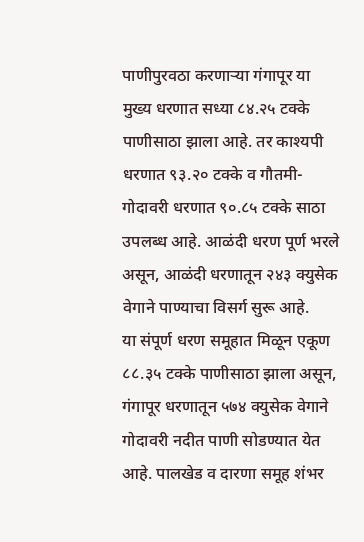पाणीपुरवठा करणाऱ्या गंगापूर या मुख्य धरणात सध्या ८४.२५ टक्के पाणीसाठा झाला आहे. तर काश्यपी धरणात ९३.२० टक्के व गौतमी-गोदावरी धरणात ९०.८५ टक्के साठा उपलब्ध आहे. आळंदी धरण पूर्ण भरले असून, आळंदी धरणातून २४३ क्युसेक वेगाने पाण्याचा विसर्ग सुरू आहे.
या संपूर्ण धरण समूहात मिळून एकूण ८८.३५ टक्के पाणीसाठा झाला असून, गंगापूर धरणातून ५७४ क्युसेक वेगाने गोदावरी नदीत पाणी सोडण्यात येत आहे. पालखेड व दारणा समूह शंभर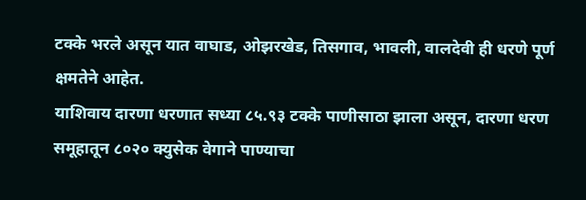टक्के भरले असून यात वाघाड, ओझरखेड, तिसगाव, भावली, वालदेवी ही धरणे पूर्ण क्षमतेने आहेत.
याशिवाय दारणा धरणात सध्या ८५.९३ टक्के पाणीसाठा झाला असून, दारणा धरण समूहातून ८०२० क्युसेक वेगाने पाण्याचा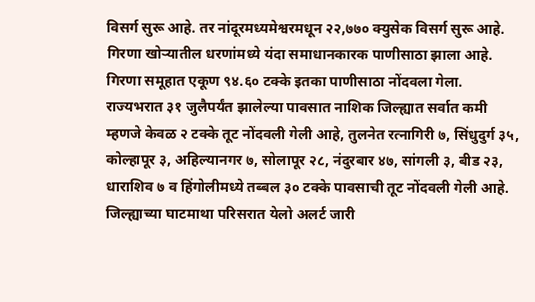विसर्ग सुरू आहे. तर नांदूरमध्यमेश्वरमधून २२,७७० क्युसेक विसर्ग सुरू आहे. गिरणा खोऱ्यातील धरणांमध्ये यंदा समाधानकारक पाणीसाठा झाला आहे. गिरणा समूहात एकूण ९४.६० टक्के इतका पाणीसाठा नोंदवला गेला.
राज्यभरात ३१ जुलैपर्यंत झालेल्या पावसात नाशिक जिल्ह्यात सर्वात कमी म्हणजे केवळ २ टक्के तूट नोंदवली गेली आहे, तुलनेत रत्नागिरी ७, सिंधुदुर्ग ३५, कोल्हापूर ३, अहिल्यानगर ७, सोलापूर २८, नंदुरबार ४७, सांगली ३, बीड २३, धाराशिव ७ व हिंगोलीमध्ये तब्बल ३० टक्के पावसाची तूट नोंदवली गेली आहे.
जिल्ह्याच्या घाटमाथा परिसरात येलो अलर्ट जारी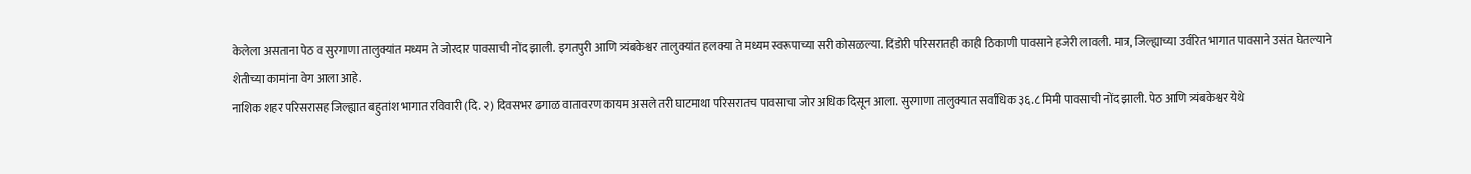केलेला असताना पेठ व सुरगाणा तालुक्यांत मध्यम ते जोरदार पावसाची नोंद झाली. इगतपुरी आणि त्र्यंबकेश्वर तालुक्यांत हलक्या ते मध्यम स्वरूपाच्या सरी कोसळल्या. दिंडोरी परिसरातही काही ठिकाणी पावसाने हजेरी लावली. मात्र, जिल्ह्याच्या उर्वरित भागात पावसाने उसंत घेतल्याने शेतीच्या कामांना वेग आला आहे.
नाशिक शहर परिसरासह जिल्ह्यात बहुतांश भागात रविवारी (दि. २) दिवसभर ढगाळ वातावरण कायम असले तरी घाटमाथा परिसरातच पावसाचा जोर अधिक दिसून आला. सुरगाणा तालुक्यात सर्वाधिक ३६.८ मिमी पावसाची नोंद झाली. पेठ आणि त्र्यंबकेश्वर येथे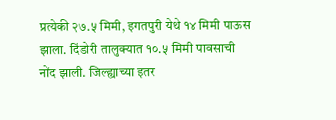प्रत्येकी २७.५ मिमी, इगतपुरी येथे १४ मिमी पाऊस झाला. दिंडोरी तालुक्यात १०.५ मिमी पावसाची नोंद झाली. जिल्ह्याच्या इतर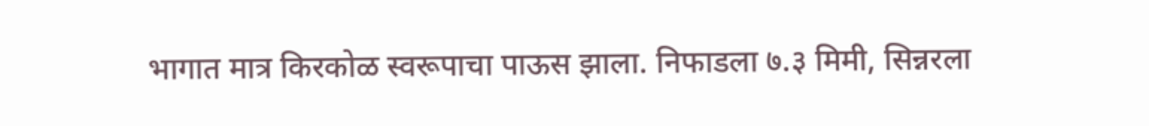भागात मात्र किरकोळ स्वरूपाचा पाऊस झाला. निफाडला ७.३ मिमी, सिन्नरला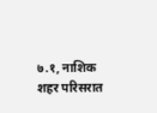७.१, नाशिक शहर परिसरात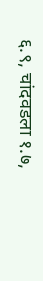६.९, चांदवडला १.७,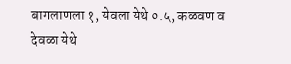बागलाणला १, येवला येथे ०.५, कळवण व देवळा येथे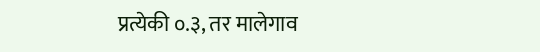प्रत्येकी ०.३, तर मालेगाव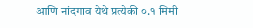आणि नांदगाव येथे प्रत्येकी ०.१ मिमी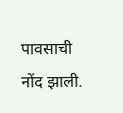पावसाची नोंद झाली.